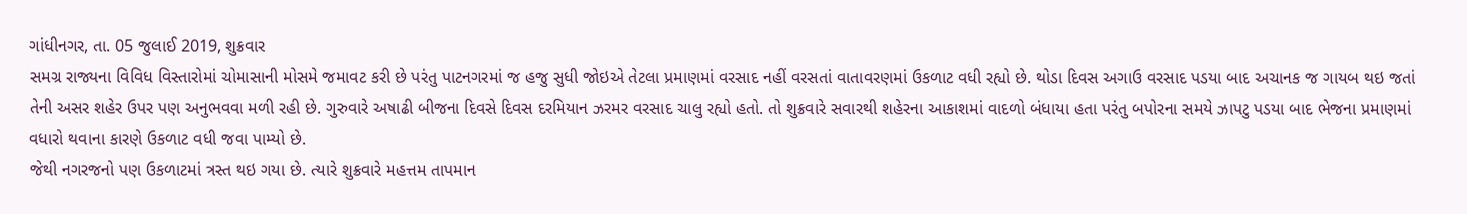ગાંધીનગર, તા. 05 જુલાઈ 2019, શુક્રવાર
સમગ્ર રાજ્યના વિવિધ વિસ્તારોમાં ચોમાસાની મોસમે જમાવટ કરી છે પરંતુ પાટનગરમાં જ હજુ સુધી જોઇએ તેટલા પ્રમાણમાં વરસાદ નહીં વરસતાં વાતાવરણમાં ઉકળાટ વધી રહ્યો છે. થોડા દિવસ અગાઉ વરસાદ પડયા બાદ અચાનક જ ગાયબ થઇ જતાં તેની અસર શહેર ઉપર પણ અનુભવવા મળી રહી છે. ગુરુવારે અષાઢી બીજના દિવસે દિવસ દરમિયાન ઝરમર વરસાદ ચાલુ રહ્યો હતો. તો શુક્રવારે સવારથી શહેરના આકાશમાં વાદળો બંધાયા હતા પરંતુ બપોરના સમયે ઝાપટુ પડયા બાદ ભેજના પ્રમાણમાં વધારો થવાના કારણે ઉકળાટ વધી જવા પામ્યો છે.
જેથી નગરજનો પણ ઉકળાટમાં ત્રસ્ત થઇ ગયા છે. ત્યારે શુક્રવારે મહત્તમ તાપમાન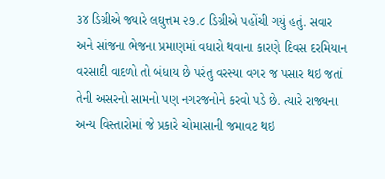૩૪ ડિગ્રીએ જ્યારે લઘુત્તમ ૨૭.૮ ડિગ્રીએ પહોંચી ગયું હતું. સવાર અને સાંજના ભેજના પ્રમાણમાં વધારો થવાના કારણે દિવસ દરમિયાન વરસાદી વાદળો તો બંધાય છે પરંતુ વરસ્યા વગર જ પસાર થઇ જતાં તેની અસરનો સામનો પણ નગરજનોને કરવો પડે છે. ત્યારે રાજ્યના અન્ય વિસ્તારોમાં જે પ્રકારે ચોમાસાની જમાવટ થઇ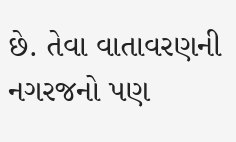છે. તેવા વાતાવરણની નગરજનો પણ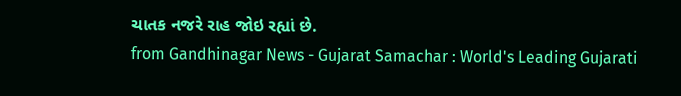ચાતક નજરે રાહ જોઇ રહ્યાં છે.
from Gandhinagar News - Gujarat Samachar : World's Leading Gujarati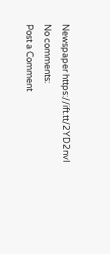Newspaper https://ift.tt/2YD2nvI
No comments:
Post a Comment